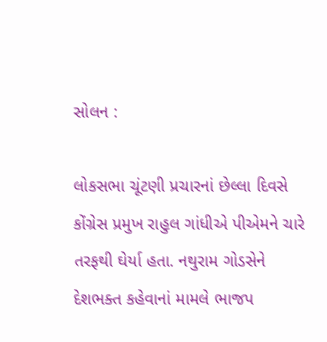સોલન :

લોકસભા ચૂંટણી પ્રચારનાં છેલ્લા દિવસે કોંગ્રેસ પ્રમુખ રાહુલ ગાંધીએ પીએમને ચારે તરફથી ઘેર્યા હતા. નથુરામ ગોડસેને દેશભક્ત કહેવાનાં મામલે ભાજપ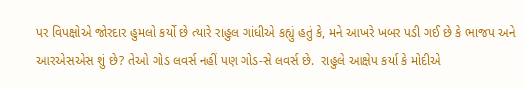પર વિપક્ષોએ જોરદાર હુમલો કર્યો છે ત્યારે રાહુલ ગાંધીએ કહ્યું હતું કે, મને આખરે ખબર પડી ગઈ છે કે ભાજપ અને આરએસએસ શું છે? તેઓ ગોડ લવર્સ નહીં પણ ગોડ-સે લવર્સ છે.  રાહુલે આક્ષેપ કર્યા કે મોદીએ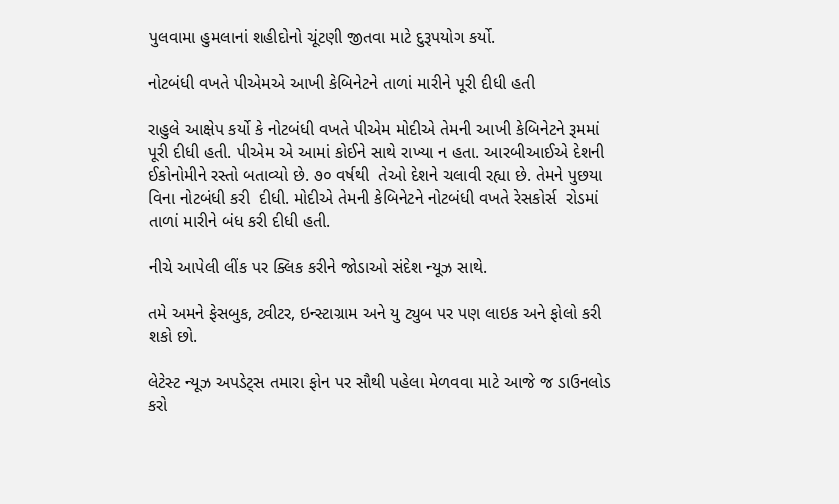પુલવામા હુમલાનાં શહીદોનો ચૂંટણી જીતવા માટે દુરૂપયોગ કર્યો.

નોટબંધી વખતે પીએમએ આખી કેબિનેટને તાળાં મારીને પૂરી દીધી હતી

રાહુલે આક્ષેપ કર્યો કે નોટબંધી વખતે પીએમ મોદીએ તેમની આખી કેબિનેટને રૂમમાં પૂરી દીધી હતી. પીએમ એ આમાં કોઈને સાથે રાખ્યા ન હતા. આરબીઆઈએ દેશની ઈકોનોમીને રસ્તો બતાવ્યો છે. ૭૦ વર્ષથી  તેઓ દેશને ચલાવી રહ્યા છે. તેમને પુછયા વિના નોટબંધી કરી  દીધી. મોદીએ તેમની કેબિનેટને નોટબંધી વખતે રેસકોર્સ  રોડમાં તાળાં મારીને બંધ કરી દીધી હતી.

નીચે આપેલી લીંક પર ક્લિક કરીને જોડાઓ સંદેશ ન્યૂઝ સાથે.

તમે અમને ફેસબુક, ટ્વીટર, ઇન્સ્ટાગ્રામ અને યુ ટ્યુબ પર પણ લાઇક અને ફોલો કરી શકો છો.

લેટેસ્ટ ન્યૂઝ અપડેટ્સ તમારા ફોન પર સૌથી પહેલા મેળવવા માટે આજે જ ડાઉનલોડ કરો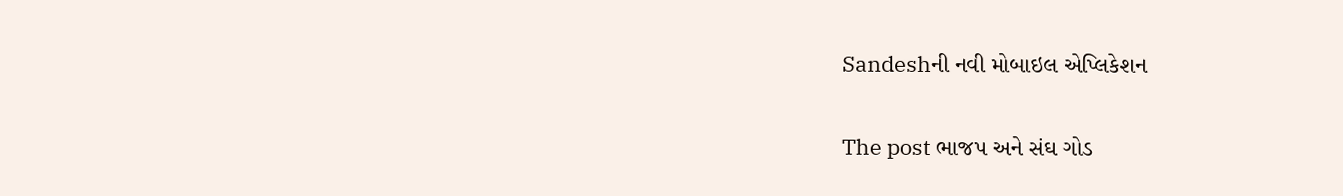Sandeshની નવી મોબાઇલ એપ્લિકેશન

The post ભાજપ અને સંઘ ગોડ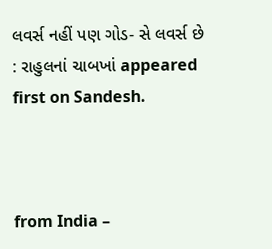લવર્સ નહીં પણ ગોડ- સે લવર્સ છે : રાહુલનાં ચાબખાં appeared first on Sandesh.



from India –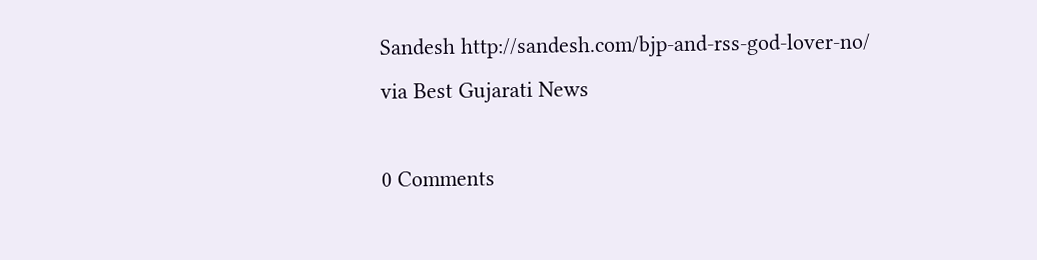Sandesh http://sandesh.com/bjp-and-rss-god-lover-no/
via Best Gujarati News

0 Comments